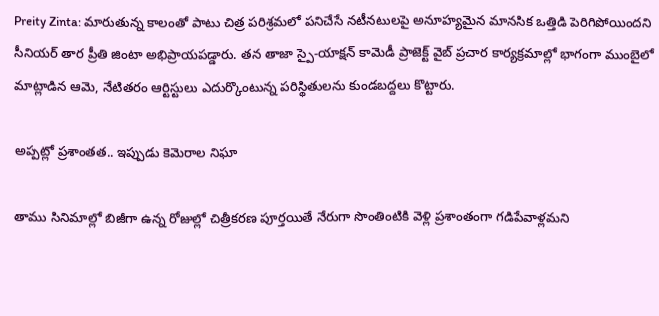Preity Zinta: మారుతున్న కాలంతో పాటు చిత్ర పరిశ్రమలో పనిచేసే నటీనటులపై అనూహ్యమైన మానసిక ఒత్తిడి పెరిగిపోయిందని సీనియర్ తార ప్రీతి జింటా అభిప్రాయపడ్డారు. తన తాజా స్పై-యాక్షన్ కామెడీ ప్రాజెక్ట్ వైబ్ ప్రచార కార్యక్రమాల్లో భాగంగా ముంబైలో మాట్లాడిన ఆమె, నేటితరం ఆర్టిస్టులు ఎదుర్కొంటున్న పరిస్థితులను కుండబద్దలు కొట్టారు.

అప్పట్లో ప్రశాంతత.. ఇప్పుడు కెమెరాల నిఘా

తాము సినిమాల్లో బిజీగా ఉన్న రోజుల్లో చిత్రీకరణ పూర్తయితే నేరుగా సొంతింటికి వెళ్లి ప్రశాంతంగా గడిపేవాళ్లమని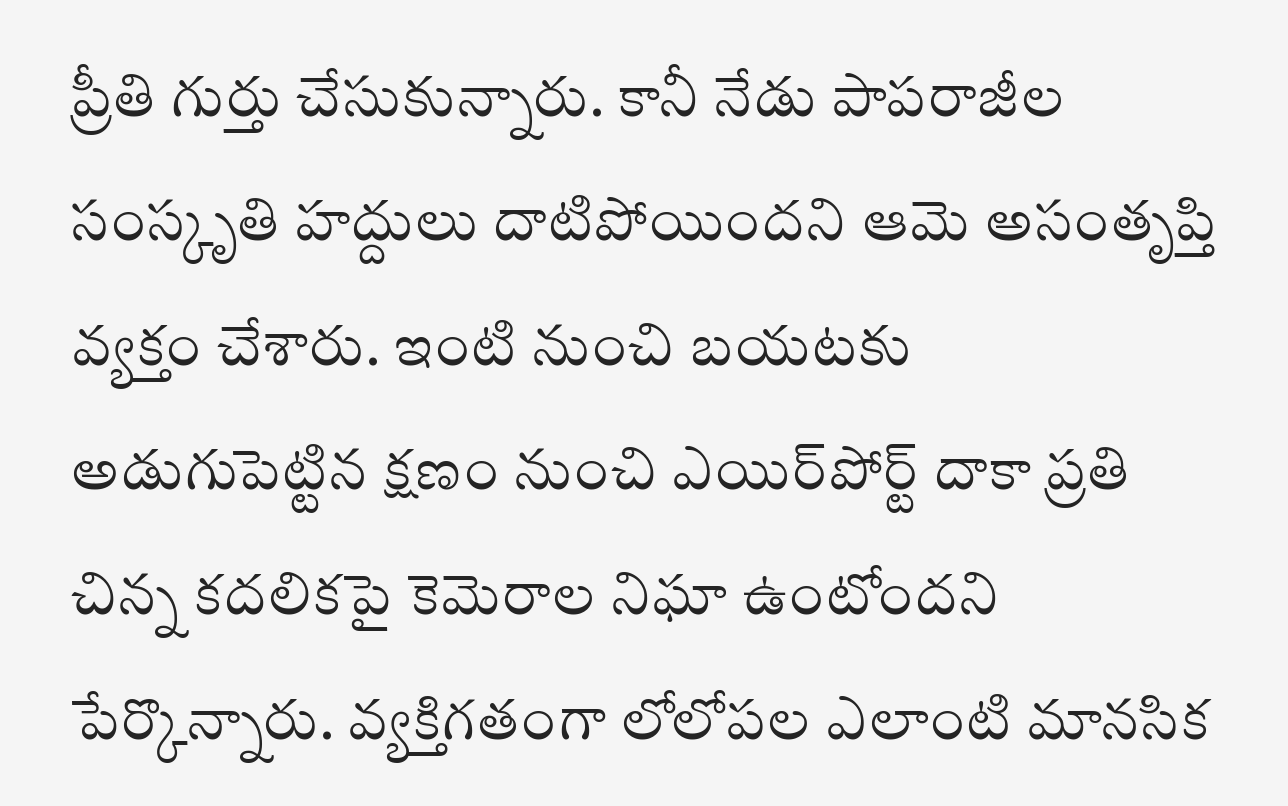ప్రీతి గుర్తు చేసుకున్నారు. కానీ నేడు పాపరాజీల సంస్కృతి హద్దులు దాటిపోయిందని ఆమె అసంతృప్తి వ్యక్తం చేశారు. ఇంటి నుంచి బయటకు అడుగుపెట్టిన క్షణం నుంచి ఎయిర్‌పోర్ట్ దాకా ప్రతి చిన్న కదలికపై కెమెరాల నిఘా ఉంటోందని పేర్కొన్నారు. వ్యక్తిగతంగా లోలోపల ఎలాంటి మానసిక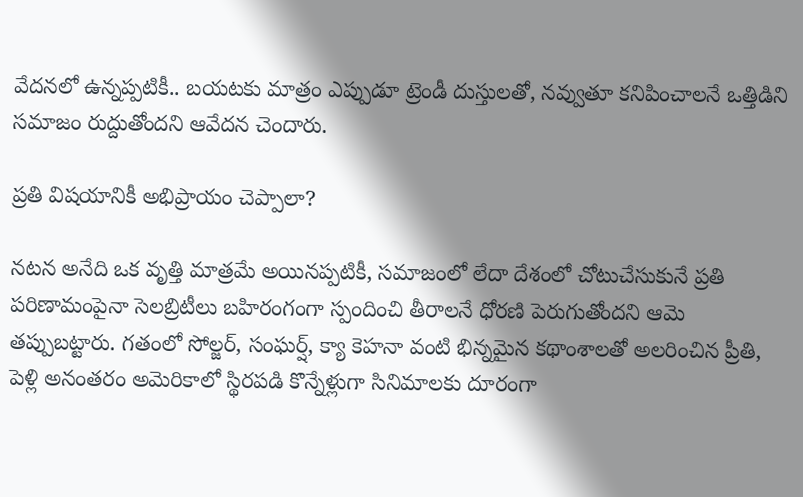వేదనలో ఉన్నప్పటికీ.. బయటకు మాత్రం ఎప్పుడూ ట్రెండీ దుస్తులతో, నవ్వుతూ కనిపించాలనే ఒత్తిడిని సమాజం రుద్దుతోందని ఆవేదన చెందారు.

ప్రతి విషయానికీ అభిప్రాయం చెప్పాలా?

నటన అనేది ఒక వృత్తి మాత్రమే అయినప్పటికీ, సమాజంలో లేదా దేశంలో చోటుచేసుకునే ప్రతి పరిణామంపైనా సెలబ్రిటీలు బహిరంగంగా స్పందించి తీరాలనే ధోరణి పెరుగుతోందని ఆమె తప్పుబట్టారు. గతంలో సోల్జర్, సంఘర్ష్, క్యా కెహనా వంటి భిన్నమైన కథాంశాలతో అలరించిన ప్రీతి, పెళ్లి అనంతరం అమెరికాలో స్థిరపడి కొన్నేళ్లుగా సినిమాలకు దూరంగా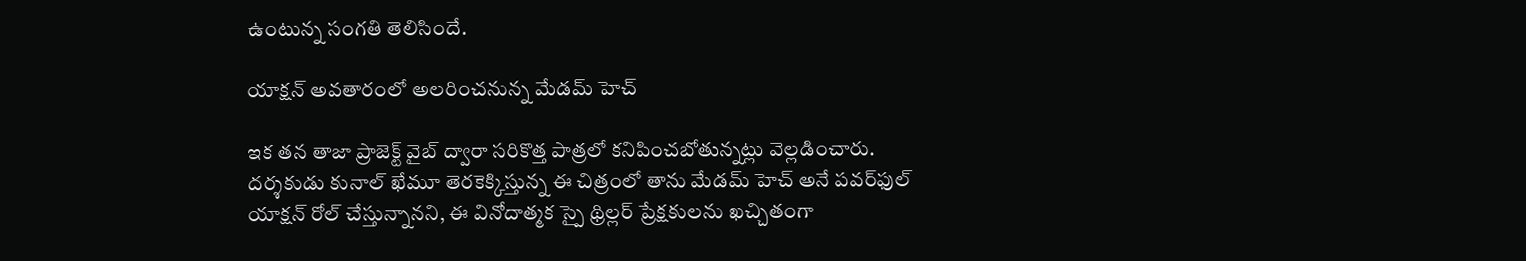ఉంటున్న సంగతి తెలిసిందే.

యాక్షన్ అవతారంలో అలరించనున్న మేడమ్ హెచ్

ఇక తన తాజా ప్రాజెక్ట్ వైబ్ ద్వారా సరికొత్త పాత్రలో కనిపించబోతున్నట్లు వెల్లడించారు. దర్శకుడు కునాల్ ఖేమూ తెరకెక్కిస్తున్న ఈ చిత్రంలో తాను మేడమ్ హెచ్ అనే పవర్‌ఫుల్ యాక్షన్ రోల్ చేస్తున్నానని, ఈ వినోదాత్మక స్పై థ్రిల్లర్ ప్రేక్షకులను ఖచ్చితంగా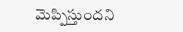మెప్పిస్తుందని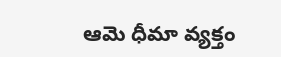ఆమె ధీమా వ్యక్తం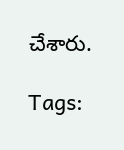చేశారు.

Tags: